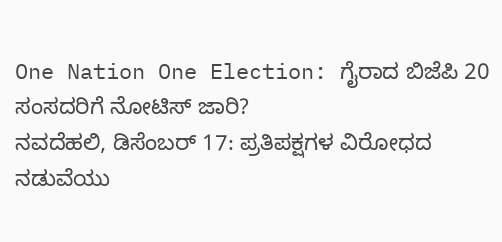One Nation One Election: ಗೈರಾದ ಬಿಜೆಪಿ 20 ಸಂಸದರಿಗೆ ನೋಟಿಸ್ ಜಾರಿ?
ನವದೆಹಲಿ, ಡಿಸೆಂಬರ್ 17: ಪ್ರತಿಪಕ್ಷಗಳ ವಿರೋಧದ ನಡುವೆಯು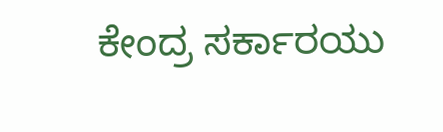ಕೇಂದ್ರ ಸರ್ಕಾರಯು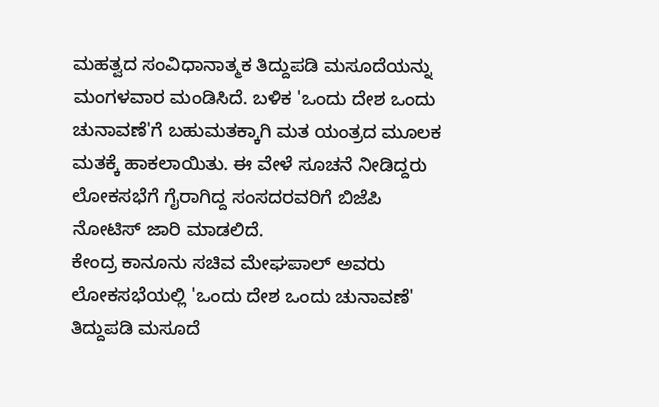ಮಹತ್ವದ ಸಂವಿಧಾನಾತ್ಮಕ ತಿದ್ದುಪಡಿ ಮಸೂದೆಯನ್ನು ಮಂಗಳವಾರ ಮಂಡಿಸಿದೆ. ಬಳಿಕ 'ಒಂದು ದೇಶ ಒಂದು ಚುನಾವಣೆ'ಗೆ ಬಹುಮತಕ್ಕಾಗಿ ಮತ ಯಂತ್ರದ ಮೂಲಕ ಮತಕ್ಕೆ ಹಾಕಲಾಯಿತು. ಈ ವೇಳೆ ಸೂಚನೆ ನೀಡಿದ್ದರು ಲೋಕಸಭೆಗೆ ಗೈರಾಗಿದ್ದ ಸಂಸದರವರಿಗೆ ಬಿಜೆಪಿ ನೋಟಿಸ್ ಜಾರಿ ಮಾಡಲಿದೆ.
ಕೇಂದ್ರ ಕಾನೂನು ಸಚಿವ ಮೇಘಪಾಲ್ ಅವರು ಲೋಕಸಭೆಯಲ್ಲಿ 'ಒಂದು ದೇಶ ಒಂದು ಚುನಾವಣೆ' ತಿದ್ದುಪಡಿ ಮಸೂದೆ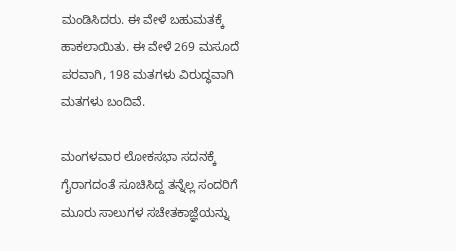ಮಂಡಿಸಿದರು. ಈ ವೇಳೆ ಬಹುಮತಕ್ಕೆ ಹಾಕಲಾಯಿತು. ಈ ವೇಳೆ 269 ಮಸೂದೆ ಪರವಾಗಿ, 198 ಮತಗಳು ವಿರುದ್ಧವಾಗಿ ಮತಗಳು ಬಂದಿವೆ.

ಮಂಗಳವಾರ ಲೋಕಸಭಾ ಸದನಕ್ಕೆ ಗೈರಾಗದಂತೆ ಸೂಚಿಸಿದ್ದ ತನ್ನೆಲ್ಲ ಸಂದರಿಗೆ ಮೂರು ಸಾಲುಗಳ ಸಚೇತಕಾಜ್ಞೆಯನ್ನು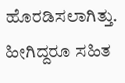ಹೊರಡಿಸಲಾಗಿತ್ತು. ಹೀಗಿದ್ದರೂ ಸಹಿತ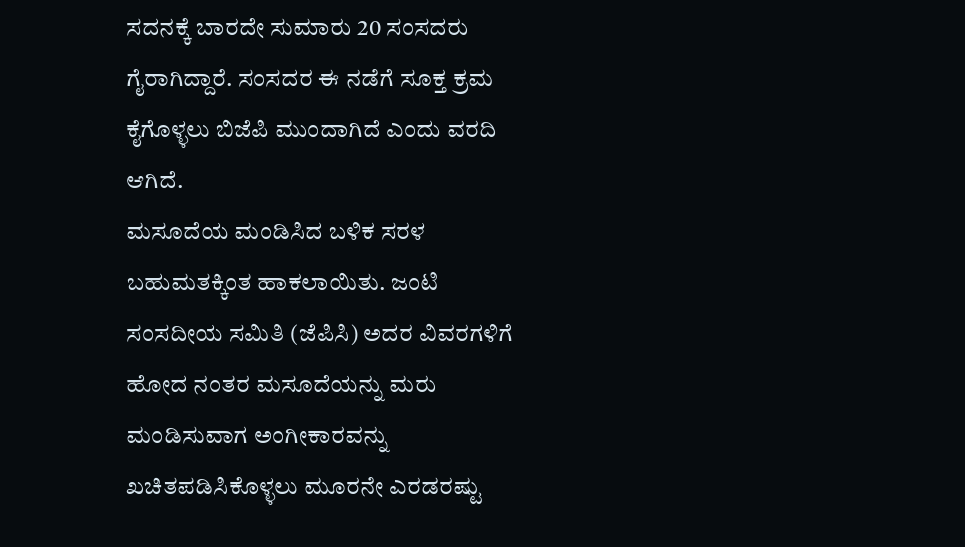ಸದನಕ್ಕೆ ಬಾರದೇ ಸುಮಾರು 20 ಸಂಸದರು ಗೈರಾಗಿದ್ದಾರೆ. ಸಂಸದರ ಈ ನಡೆಗೆ ಸೂಕ್ತ ಕ್ರಮ ಕೈಗೊಳ್ಳಲು ಬಿಜೆಪಿ ಮುಂದಾಗಿದೆ ಎಂದು ವರದಿ ಆಗಿದೆ.
ಮಸೂದೆಯ ಮಂಡಿಸಿದ ಬಳಿಕ ಸರಳ ಬಹುಮತಕ್ಕಿಂತ ಹಾಕಲಾಯಿತು. ಜಂಟಿ ಸಂಸದೀಯ ಸಮಿತಿ (ಜೆಪಿಸಿ) ಅದರ ವಿವರಗಳಿಗೆ ಹೋದ ನಂತರ ಮಸೂದೆಯನ್ನು ಮರು ಮಂಡಿಸುವಾಗ ಅಂಗೀಕಾರವನ್ನು ಖಚಿತಪಡಿಸಿಕೊಳ್ಳಲು ಮೂರನೇ ಎರಡರಷ್ಟು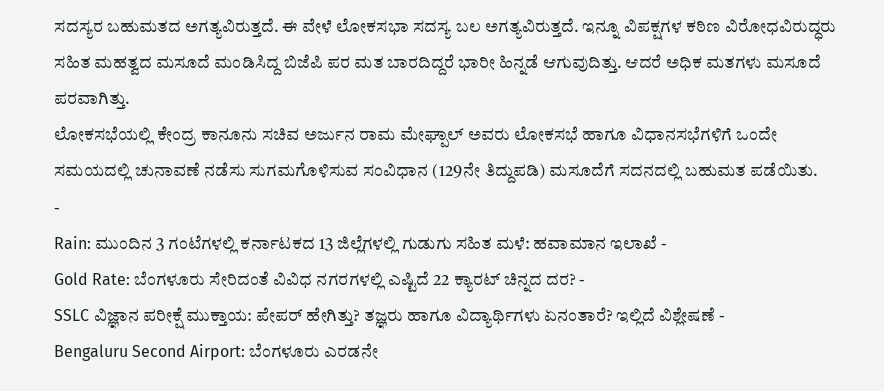ಸದಸ್ಯರ ಬಹುಮತದ ಅಗತ್ಯವಿರುತ್ತದೆ. ಈ ವೇಳೆ ಲೋಕಸಭಾ ಸದಸ್ಯ ಬಲ ಅಗತ್ಯವಿರುತ್ತದೆ. ಇನ್ನೂ ವಿಪಕ್ಷಗಳ ಕಠಿಣ ವಿರೋಧವಿರುದ್ಧರು ಸಹಿತ ಮಹತ್ವದ ಮಸೂದೆ ಮಂಡಿಸಿದ್ದ ಬಿಜೆಪಿ ಪರ ಮತ ಬಾರದಿದ್ದರೆ ಭಾರೀ ಹಿನ್ನಡೆ ಆಗುವುದಿತ್ತು. ಆದರೆ ಅಧಿಕ ಮತಗಳು ಮಸೂದೆ ಪರವಾಗಿತ್ತು.
ಲೋಕಸಭೆಯಲ್ಲಿ ಕೇಂದ್ರ ಕಾನೂನು ಸಚಿವ ಅರ್ಜುನ ರಾಮ ಮೇಘ್ಪಾಲ್ ಅವರು ಲೋಕಸಭೆ ಹಾಗೂ ವಿಧಾನಸಭೆಗಳಿಗೆ ಒಂದೇ ಸಮಯದಲ್ಲಿ ಚುನಾವಣೆ ನಡೆಸು ಸುಗಮಗೊಳಿಸುವ ಸಂವಿಧಾನ (129ನೇ ತಿದ್ದುಪಡಿ) ಮಸೂದೆಗೆ ಸದನದಲ್ಲಿ ಬಹುಮತ ಪಡೆಯಿತು.
-
Rain: ಮುಂದಿನ 3 ಗಂಟೆಗಳಲ್ಲಿ ಕರ್ನಾಟಕದ 13 ಜಿಲ್ಲೆಗಳಲ್ಲಿ ಗುಡುಗು ಸಹಿತ ಮಳೆ: ಹವಾಮಾನ ಇಲಾಖೆ -
Gold Rate: ಬೆಂಗಳೂರು ಸೇರಿದಂತೆ ವಿವಿಧ ನಗರಗಳಲ್ಲಿ ಎಷ್ಟಿದೆ 22 ಕ್ಯಾರಟ್ ಚಿನ್ನದ ದರ? -
SSLC ವಿಜ್ಞಾನ ಪರೀಕ್ಷೆ ಮುಕ್ತಾಯ: ಪೇಪರ್ ಹೇಗಿತ್ತು? ತಜ್ಞರು ಹಾಗೂ ವಿದ್ಯಾರ್ಥಿಗಳು ಏನಂತಾರೆ? ಇಲ್ಲಿದೆ ವಿಶ್ಲೇಷಣೆ -
Bengaluru Second Airport: ಬೆಂಗಳೂರು ಎರಡನೇ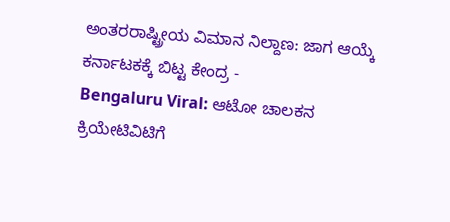ಅಂತರರಾಷ್ಟ್ರೀಯ ವಿಮಾನ ನಿಲ್ದಾಣ: ಜಾಗ ಆಯ್ಕೆ ಕರ್ನಾಟಕಕ್ಕೆ ಬಿಟ್ಟ ಕೇಂದ್ರ -
Bengaluru Viral: ಆಟೋ ಚಾಲಕನ ಕ್ರಿಯೇಟಿವಿಟಿಗೆ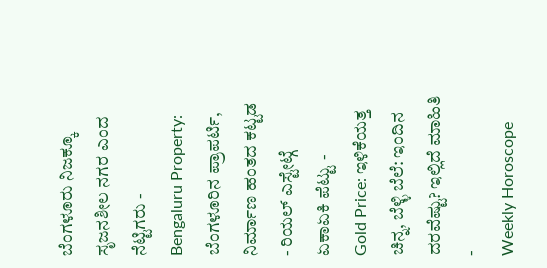ಬೆಂಗಳೂರು ನಿಜಕ್ಕೂ ಸೃಜನಶೀಲ ನಗರ ಎಂದ ನೆಟ್ಟಿಗರು -
Bengaluru Property: ಬೆಂಗಳೂರಿನ ಪ್ರಾಪರ್ಟಿ, ನಿರ್ಮಾಣ ಹಂತದ ಕಟ್ಟಡ - ರಿಯಲ್ ಎಸ್ಟೇಟ್ಗೆ ಏಕಾಏಕಿ ಪೆಟ್ಟು -
Gold Price: ಇಳಿಕೆಯತ್ತ ಚಿನ್ನ, ಬೆಳ್ಳಿ ಬೆಲೆ: ಇಂದಿನ ದರವೆಷ್ಟು? ಇಲ್ಲಿದೆ ಮಾಹಿತಿ -
Weekly Horoscope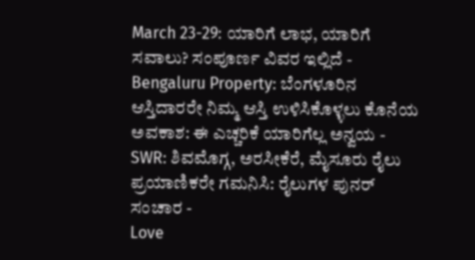March 23-29: ಯಾರಿಗೆ ಲಾಭ, ಯಾರಿಗೆ ಸವಾಲು? ಸಂಪೂರ್ಣ ವಿವರ ಇಲ್ಲಿದೆ -
Bengaluru Property: ಬೆಂಗಳೂರಿನ ಆಸ್ತಿದಾರರೇ ನಿಮ್ಮ ಆಸ್ತಿ ಉಳಿಸಿಕೊಳ್ಳಲು ಕೊನೆಯ ಅವಕಾಶ: ಈ ಎಚ್ಚರಿಕೆ ಯಾರಿಗೆಲ್ಲ ಅನ್ವಯ -
SWR: ಶಿವಮೊಗ್ಗ, ಅರಸೀಕೆರೆ, ಮೈಸೂರು ರೈಲು ಪ್ರಯಾಣಿಕರೇ ಗಮನಿಸಿ: ರೈಲುಗಳ ಪುನರ್ ಸಂಚಾರ -
Love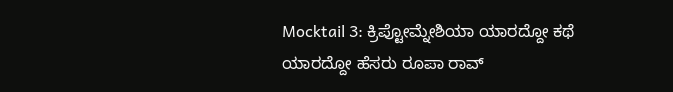Mocktail 3: ಕ್ರಿಪ್ಟೋಮ್ನೇಶಿಯಾ ಯಾರದ್ದೋ ಕಥೆ ಯಾರದ್ದೋ ಹೆಸರು ರೂಪಾ ರಾವ್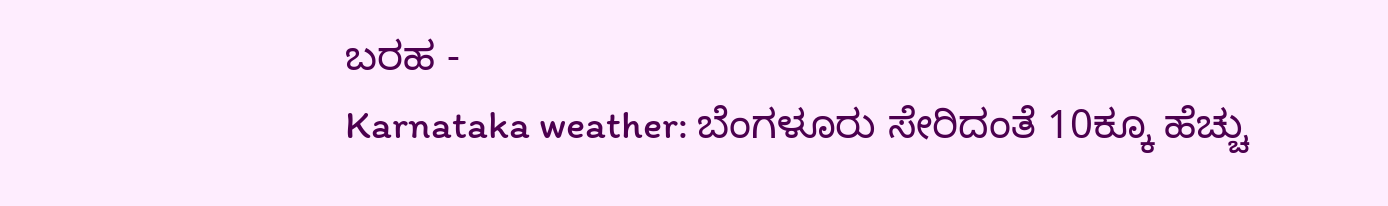ಬರಹ -
Karnataka weather: ಬೆಂಗಳೂರು ಸೇರಿದಂತೆ 10ಕ್ಕೂ ಹೆಚ್ಚು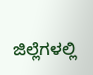ಜಿಲ್ಲೆಗಳಲ್ಲಿ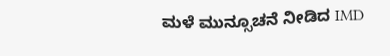ಮಳೆ ಮುನ್ಸೂಚನೆ ನೀಡಿದ IMD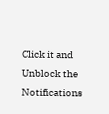Click it and Unblock the Notifications